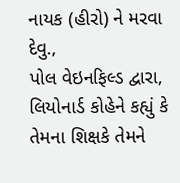નાયક (હીરો) ને મરવા દેવુ.,
પોલ વેઇનફિલ્ડ દ્વારા,
લિયોનાર્ડ કોહેને કહ્યું કે તેમના શિક્ષકે તેમને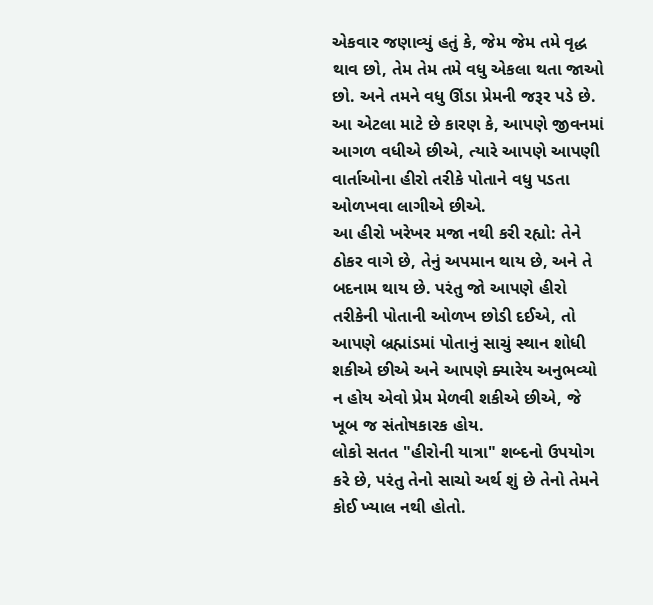એકવાર જણાવ્યું હતું કે, જેમ જેમ તમે વૃદ્ધ થાવ છો, તેમ તેમ તમે વધુ એકલા થતા જાઓ છો. અને તમને વધુ ઊંડા પ્રેમની જરૂર પડે છે. આ એટલા માટે છે કારણ કે, આપણે જીવનમાં આગળ વધીએ છીએ, ત્યારે આપણે આપણી વાર્તાઓના હીરો તરીકે પોતાને વધુ પડતા ઓળખવા લાગીએ છીએ.
આ હીરો ખરેખર મજા નથી કરી રહ્યો: તેને ઠોકર વાગે છે, તેનું અપમાન થાય છે, અને તે બદનામ થાય છે. પરંતુ જો આપણે હીરો તરીકેની પોતાની ઓળખ છોડી દઈએ, તો આપણે બ્રહ્માંડમાં પોતાનું સાચું સ્થાન શોધી શકીએ છીએ અને આપણે ક્યારેય અનુભવ્યો ન હોય એવો પ્રેમ મેળવી શકીએ છીએ, જે ખૂબ જ સંતોષકારક હોય.
લોકો સતત "હીરોની યાત્રા" શબ્દનો ઉપયોગ કરે છે, પરંતુ તેનો સાચો અર્થ શું છે તેનો તેમને કોઈ ખ્યાલ નથી હોતો.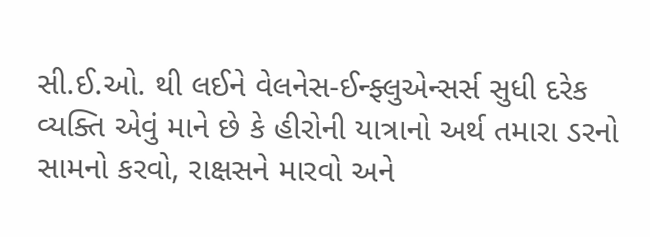સી.ઈ.ઓ. થી લઈને વેલનેસ-ઈન્ફ્લુએન્સર્સ સુધી દરેક વ્યક્તિ એવું માને છે કે હીરોની યાત્રાનો અર્થ તમારા ડરનો સામનો કરવો, રાક્ષસને મારવો અને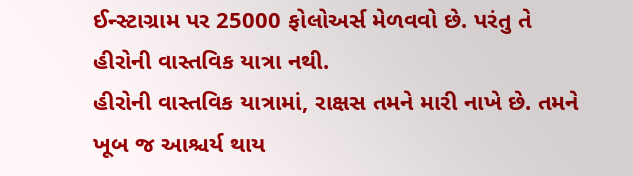ઈન્સ્ટાગ્રામ પર 25000 ફોલોઅર્સ મેળવવો છે. પરંતુ તે હીરોની વાસ્તવિક યાત્રા નથી.
હીરોની વાસ્તવિક યાત્રામાં, રાક્ષસ તમને મારી નાખે છે. તમને ખૂબ જ આશ્ચર્ય થાય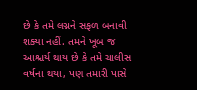છે કે તમે લગ્નને સફળ બનાવી શક્યા નહીં. તમને ખૂબ જ આશ્ચર્ય થાય છે કે તમે ચાલીસ વર્ષના થયા, પણ તમારી પાસે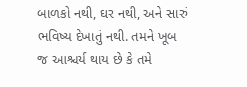બાળકો નથી, ઘર નથી, અને સારું ભવિષ્ય દેખાતું નથી. તમને ખૂબ જ આશ્ચર્ય થાય છે કે તમે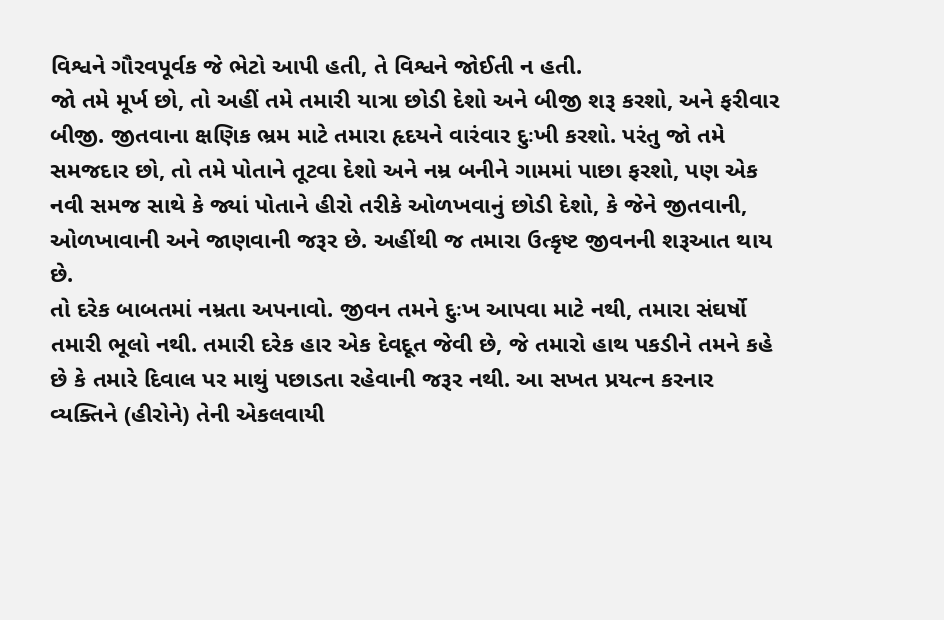વિશ્વને ગૌરવપૂર્વક જે ભેટો આપી હતી, તે વિશ્વને જોઈતી ન હતી.
જો તમે મૂર્ખ છો, તો અહીં તમે તમારી યાત્રા છોડી દેશો અને બીજી શરૂ કરશો, અને ફરીવાર બીજી. જીતવાના ક્ષણિક ભ્રમ માટે તમારા હૃદયને વારંવાર દુઃખી કરશો. પરંતુ જો તમે સમજદાર છો, તો તમે પોતાને તૂટવા દેશો અને નમ્ર બનીને ગામમાં પાછા ફરશો, પણ એક નવી સમજ સાથે કે જ્યાં પોતાને હીરો તરીકે ઓળખવાનું છોડી દેશો, કે જેને જીતવાની, ઓળખાવાની અને જાણવાની જરૂર છે. અહીંથી જ તમારા ઉત્કૃષ્ટ જીવનની શરૂઆત થાય છે.
તો દરેક બાબતમાં નમ્રતા અપનાવો. જીવન તમને દુઃખ આપવા માટે નથી, તમારા સંઘર્ષો તમારી ભૂલો નથી. તમારી દરેક હાર એક દેવદૂત જેવી છે, જે તમારો હાથ પકડીને તમને કહે છે કે તમારે દિવાલ પર માથું પછાડતા રહેવાની જરૂર નથી. આ સખત પ્રયત્ન કરનાર વ્યક્તિને (હીરોને) તેની એકલવાયી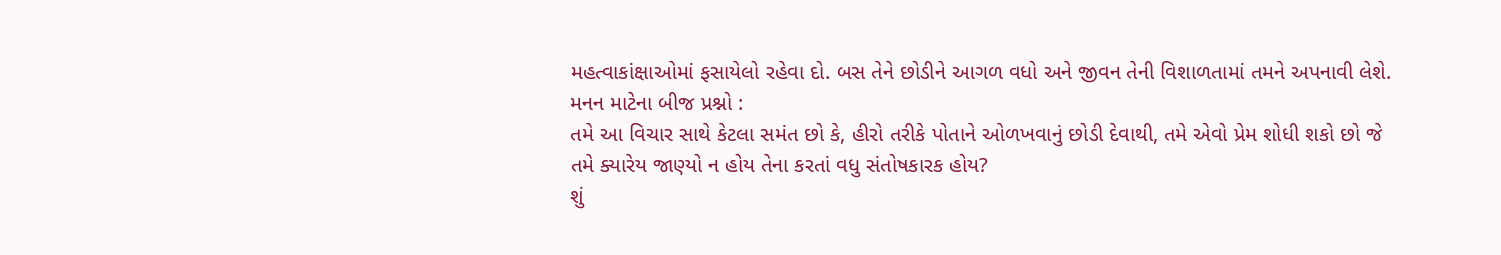મહત્વાકાંક્ષાઓમાં ફસાયેલો રહેવા દો. બસ તેને છોડીને આગળ વધો અને જીવન તેની વિશાળતામાં તમને અપનાવી લેશે.
મનન માટેના બીજ પ્રશ્નો :
તમે આ વિચાર સાથે કેટલા સમંત છો કે, હીરો તરીકે પોતાને ઓળખવાનું છોડી દેવાથી, તમે એવો પ્રેમ શોધી શકો છો જે તમે ક્યારેય જાણ્યો ન હોય તેના કરતાં વધુ સંતોષકારક હોય?
શું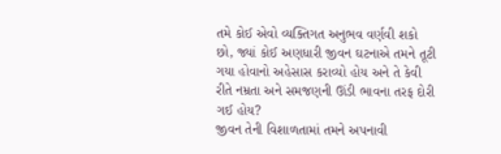તમે કોઈ એવો વ્યક્તિગત અનુભવ વર્ણવી શકો છો, જ્યાં કોઈ અણધારી જીવન ઘટનાએ તમને તૂટી ગયા હોવાનો અહેસાસ કરાવ્યો હોય અને તે કેવી રીતે નમ્રતા અને સમજણની ઊંડી ભાવના તરફ દોરી ગઈ હોય?
જીવન તેની વિશાળતામાં તમને અપનાવી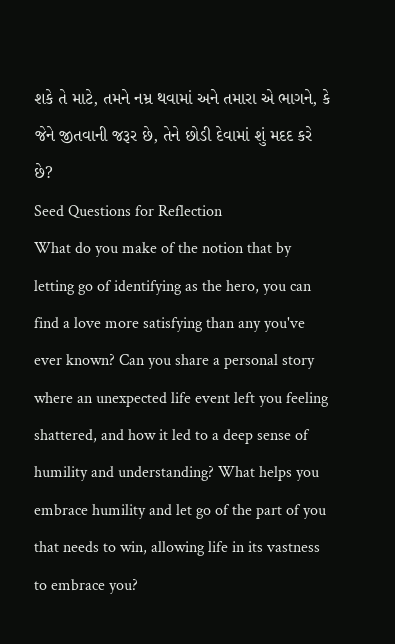શકે તે માટે, તમને નમ્ર થવામાં અને તમારા એ ભાગને, કે જેને જીતવાની જરૂર છે, તેને છોડી દેવામાં શું મદદ કરે છે?
Seed Questions for Reflection
What do you make of the notion that by letting go of identifying as the hero, you can find a love more satisfying than any you've ever known? Can you share a personal story where an unexpected life event left you feeling shattered, and how it led to a deep sense of humility and understanding? What helps you embrace humility and let go of the part of you that needs to win, allowing life in its vastness to embrace you?